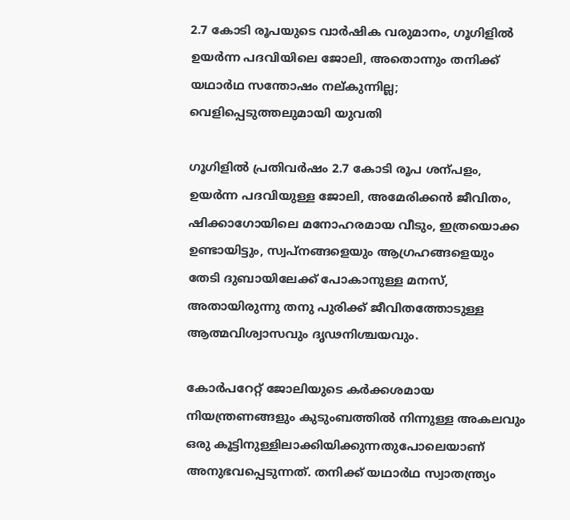2.7 കോടി രൂപയുടെ വാർഷിക വരുമാനം, ഗൂഗിളിൽ ഉയർന്ന പദവിയിലെ ജോലി, അതൊന്നും തനിക്ക് യഥാർഥ സന്തോഷം നല്കുന്നില്ല; വെളിപ്പെടുത്തലുമായി യുവതി

ഗൂഗിളിൽ പ്രതിവർഷം 2.7 കോടി രൂപ ശന്പളം, ഉയർന്ന പദവിയുള്ള ജോലി, അമേരിക്കൻ ജീവിതം, ഷിക്കാഗോയിലെ മനോഹരമായ വീടും, ഇത്രയൊക്ക ഉണ്ടായിട്ടും, സ്വപ്നങ്ങളെയും ആഗ്രഹങ്ങളെയും തേടി ദുബായിലേക്ക് പോകാനുള്ള മനസ്, അതായിരുന്നു തനു പുരിക്ക് ജീവിതത്തോടുള്ള ആത്മവിശ്വാസവും ദൃഢനിശ്ചയവും.

കോർപറേറ്റ് ജോലിയുടെ കർക്കശമായ നിയന്ത്രണങ്ങളും കുടുംബത്തിൽ നിന്നുള്ള അകലവും ഒരു കൂട്ടിനുള്ളിലാക്കിയിക്കുന്നതുപോലെയാണ് അനുഭവപ്പെടുന്നത്. തനിക്ക് യഥാർഥ സ്വാതന്ത്ര്യം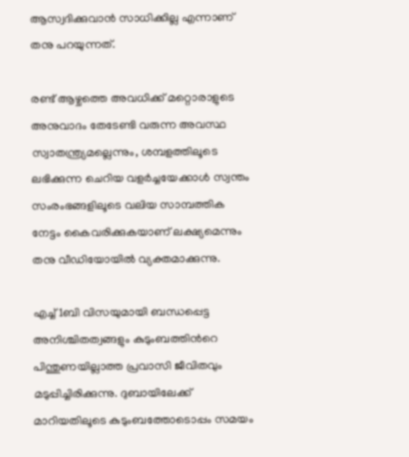ആസ്വദിക്കുവാൻ സാധിക്കില്ല എന്നാണ് തനു പറയുന്നത്.

രണ്ട് ആഴ്ചത്തെ അവധിക്ക് മറ്റൊരാളുടെ അനുവാദം തേടേണ്ടി വരുന്ന അവസ്ഥ സ്വാതന്ത്ര്യമല്ലെന്നും, ശമ്പളത്തിലൂടെ ലഭിക്കുന്ന ചെറിയ വളർച്ചയേക്കാൾ സ്വന്തം സംരംഭങ്ങളിലൂടെ വലിയ സാമ്പത്തിക നേട്ടം കൈവരിക്കുകയാണ് ലക്ഷ്യമെന്നും തനു വീഡിയോയിൽ വ്യക്തമാക്കുന്നു.

എച്ച്1ബി വിസയുമായി ബന്ധപ്പെട്ട അനിശ്ചിതത്വങ്ങളും കുടുംബത്തിന്‍റെ പിന്തുണയില്ലാത്ത പ്രവാസി ജീവിതവും മടുപ്പിച്ചിരിക്കുന്നു. ദുബായിലേക്ക് മാറിയതിലൂടെ കുടുംബത്തോടൊപ്പം സമയം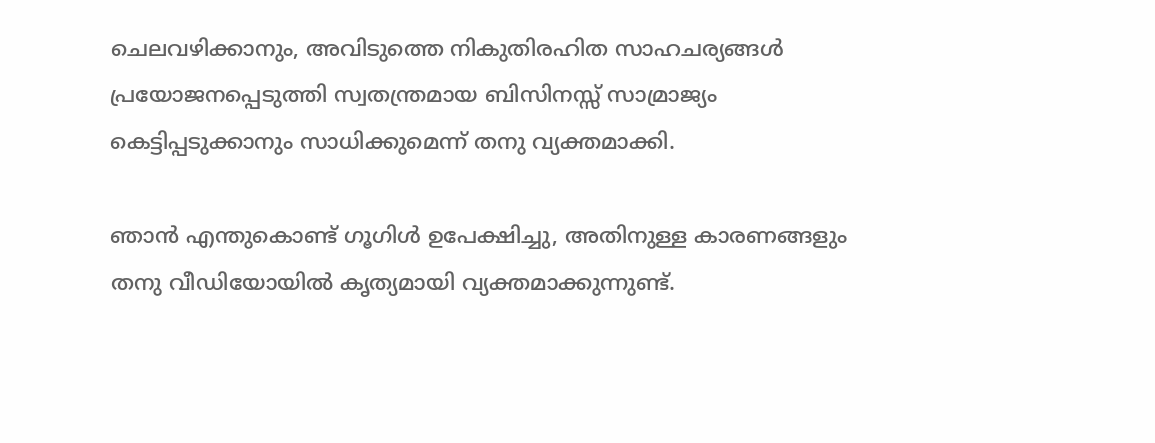ചെലവഴിക്കാനും, അവിടുത്തെ നികുതിരഹിത സാഹചര്യങ്ങൾ പ്രയോജനപ്പെടുത്തി സ്വതന്ത്രമായ ബിസിനസ്സ് സാമ്രാജ്യം കെട്ടിപ്പടുക്കാനും സാധിക്കുമെന്ന് തനു വ്യക്തമാക്കി.

ഞാൻ എന്തുകൊണ്ട് ഗൂഗിൾ ഉപേക്ഷിച്ചു, അതിനുള്ള കാരണങ്ങളും തനു വീഡിയോയിൽ കൃത്യമായി വ്യക്തമാക്കുന്നുണ്ട്.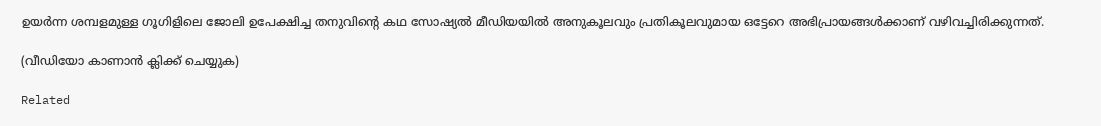ഉയർന്ന ശമ്പളമുള്ള ഗൂഗിളിലെ ജോലി ഉപേക്ഷിച്ച തനുവിന്‍റെ കഥ സോഷ്യൽ മീഡിയയിൽ അനുകൂലവും പ്രതികൂലവുമായ ഒട്ടേറെ അഭിപ്രായങ്ങൾക്കാണ് വഴിവച്ചിരിക്കുന്നത്.

(വീഡിയോ കാണാൻ ക്ലിക്ക് ചെയ്യുക)

Related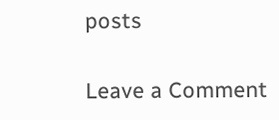posts

Leave a Comment